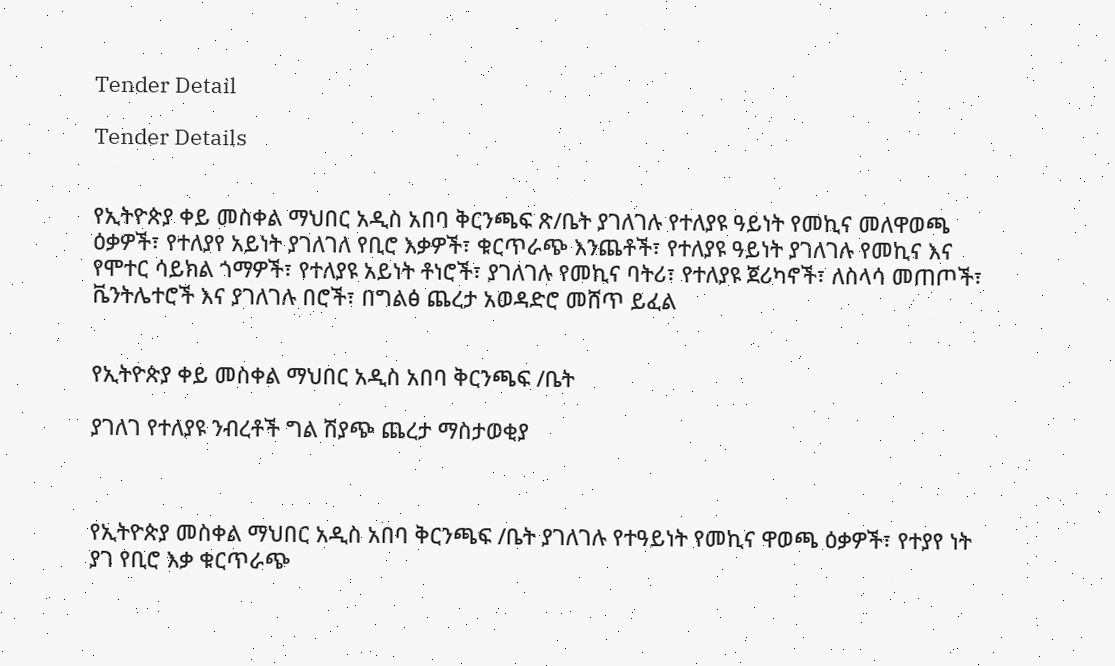Tender Detail

Tender Details


የኢትዮጵያ ቀይ መስቀል ማህበር አዲስ አበባ ቅርንጫፍ ጽ/ቤት ያገለገሉ የተለያዩ ዓይነት የመኪና መለዋወጫ ዕቃዎች፣ የተለያየ አይነት ያገለገለ የቢሮ እቃዎች፣ ቁርጥራጭ እንጨቶች፣ የተለያዩ ዓይነት ያገለገሉ የመኪና እና የሞተር ሳይክል ጎማዎች፣ የተለያዩ አይነት ቶነሮች፣ ያገለገሉ የመኪና ባትሪ፣ የተለያዩ ጀሪካኖች፣ ለስላሳ መጠጦች፣ ቬንትሌተሮች እና ያገለገሉ በሮች፣ በግልፅ ጨረታ አወዳድሮ መሸጥ ይፈል


የኢትዮጵያ ቀይ መስቀል ማህበር አዲስ አበባ ቅርንጫፍ /ቤት

ያገለገ የተለያዩ ንብረቶች ግል ሽያጭ ጨረታ ማስታወቂያ



የኢትዮጵያ መስቀል ማህበር አዲስ አበባ ቅርንጫፍ /ቤት ያገለገሉ የተዓይነት የመኪና ዋወጫ ዕቃዎች፣ የተያየ ነት ያገ የቢሮ እቃ ቁርጥራጭ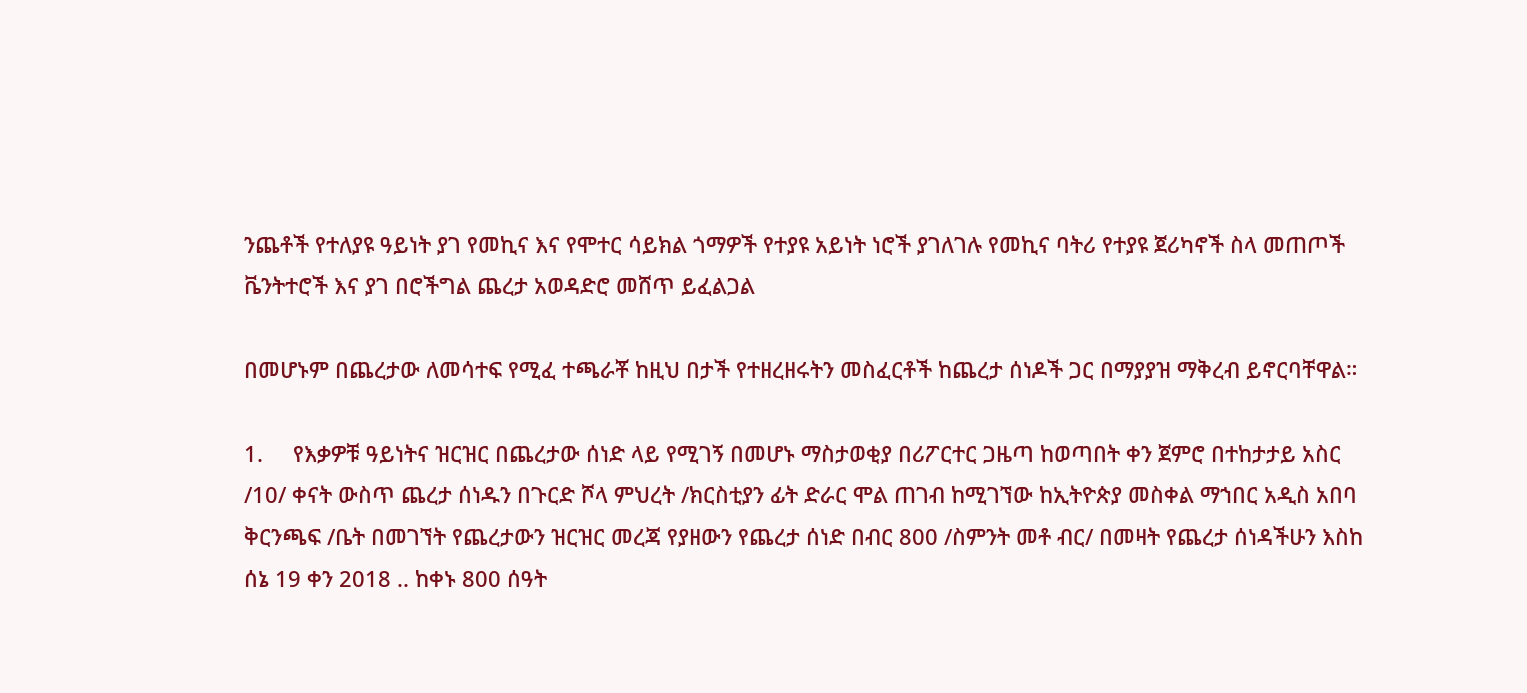ንጨቶች የተለያዩ ዓይነት ያገ የመኪና እና የሞተር ሳይክል ጎማዎች የተያዩ አይነት ነሮች ያገለገሉ የመኪና ባትሪ የተያዩ ጀሪካኖች ስላ መጠጦች ቬንትተሮች እና ያገ በሮችግል ጨረታ አወዳድሮ መሸጥ ይፈልጋል

በመሆኑም በጨረታው ለመሳተፍ የሚፈ ተጫራቾ ከዚህ በታች የተዘረዘሩትን መስፈርቶች ከጨረታ ሰነዶች ጋር በማያያዝ ማቅረብ ይኖርባቸዋል።

1.     የእቃዎቹ ዓይነትና ዝርዝር በጨረታው ሰነድ ላይ የሚገኝ በመሆኑ ማስታወቂያ በሪፖርተር ጋዜጣ ከወጣበት ቀን ጀምሮ በተከታታይ አስር /10/ ቀናት ውስጥ ጨረታ ሰነዱን በጉርድ ሾላ ምህረት /ክርስቲያን ፊት ድራር ሞል ጠገብ ከሚገኘው ከኢትዮጵያ መስቀል ማኀበር አዲስ አበባ ቅርንጫፍ /ቤት በመገኘት የጨረታውን ዝርዝር መረጃ የያዘውን የጨረታ ሰነድ በብር 800 /ስምንት መቶ ብር/ በመዛት የጨረታ ሰነዳችሁን እስከ ሰኔ 19 ቀን 2018 .. ከቀኑ 800 ሰዓት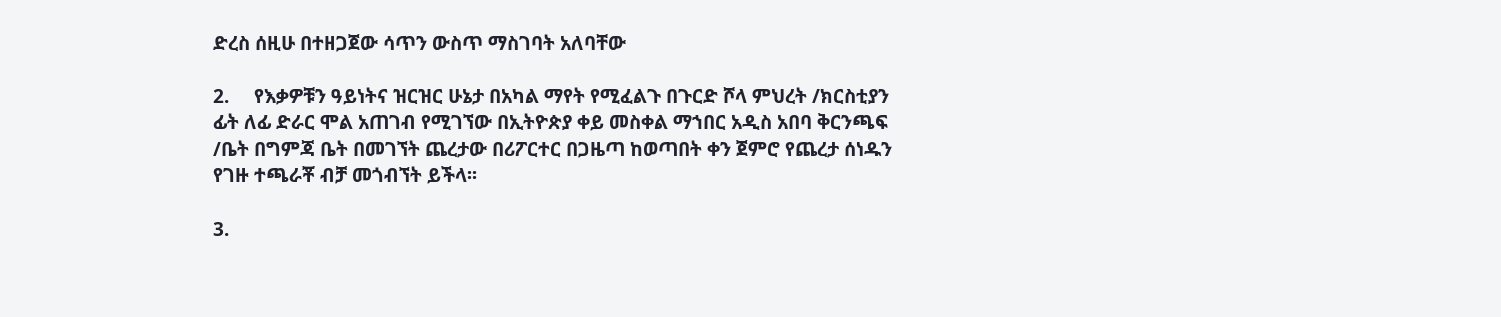ድረስ ሰዚሁ በተዘጋጀው ሳጥን ውስጥ ማስገባት አለባቸው

2.     የእቃዎቹን ዓይነትና ዝርዝር ሁኔታ በአካል ማየት የሚፈልጉ በጉርድ ሾላ ምህረት /ክርስቲያን ፊት ለፊ ድራር ሞል አጠገብ የሚገኘው በኢትዮጵያ ቀይ መስቀል ማኀበር አዲስ አበባ ቅርንጫፍ /ቤት በግምጃ ቤት በመገኘት ጨረታው በሪፖርተር በጋዜጣ ከወጣበት ቀን ጀምሮ የጨረታ ሰነዱን የገዙ ተጫራቾ ብቻ መጎብኘት ይችላ፡፡

3.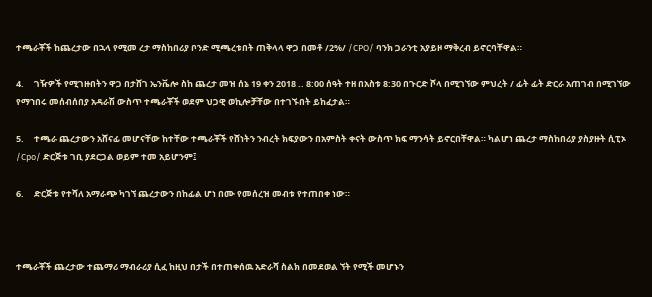ተጫራቾች ከጨረታው በኋላ የሚመ ረታ ማስከበሪያ ቦንድ ሚጫረቱበት ጠቅላላ ዋጋ በመቶ /2%/ /CPO/ ባንክ ጋራንቲ አያይዞ ማቅረብ ይኖርባቸዋል።

4.     ገዥዎች የሚገዙበትን ዋጋ በታሸገ ኤንቬሎ ስከ ጨረታ መዝ ሰኔ 19 ቀን 2018 .. 8:00 ሰዓት ተዘ በአስቱ 8:30 በጉርድ ሾላ በሚገኘው ምህረት / ፊት ፊት ድርራ አጠገብ በሚገኘው የማኀበሩ መሰብሰበያ አዳራሽ ውስጥ ተጫራቾች ወደም ህጋዊ ወኪሎቻቸው በተገኙበት ይከፈታል።

5.     ተጫራ ጨረታውን አሸናፊ መሆናቸው ከተቸው ተጫራቾች የሸነትን ንብረት ክፍያውን በአምስት ቀናት ውስጥ ክፍ ማንሳት ይኖርበቸዋል። ካልሆነ ጨረታ ማስከበሪያ ያስያዙት ሲፒኦ /Cpo/ ድርጅቱ ገቢ ያደርጋል ወይም ተመ አይሆንም፤

6.     ድርጅቱ የተሻለ አማራጭ ካገኘ ጨረታውን በከፊል ሆነ በሙ የመሰረዝ መብቱ የተጠበቀ ነው።



ተጫራቾች ጨረታው ተጨማሪ ማብራሪያ ሲፈ ከዚህ በታች በተጠቀሰዉ አድራሻ ስልክ በመደወል ኘት የሚች መሆኑን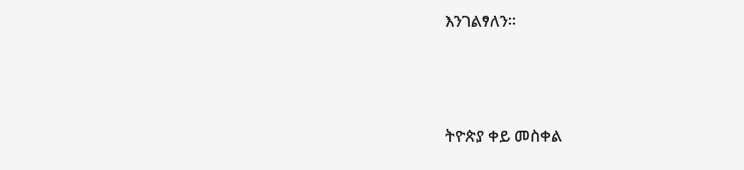እንገልፃለን።



ትዮጵያ ቀይ መስቀል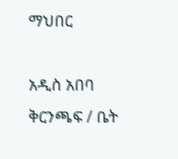ማህበር

አዲስ አበባ ቅርንጫፍ / ቤት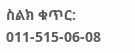ስልክ ቁጥር: 011-515-06-08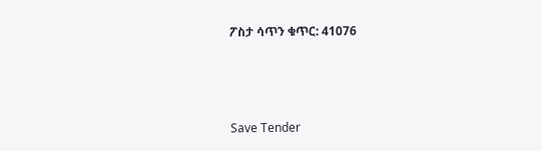ፖስታ ሳጥን ቁጥር: 41076



Save Tender